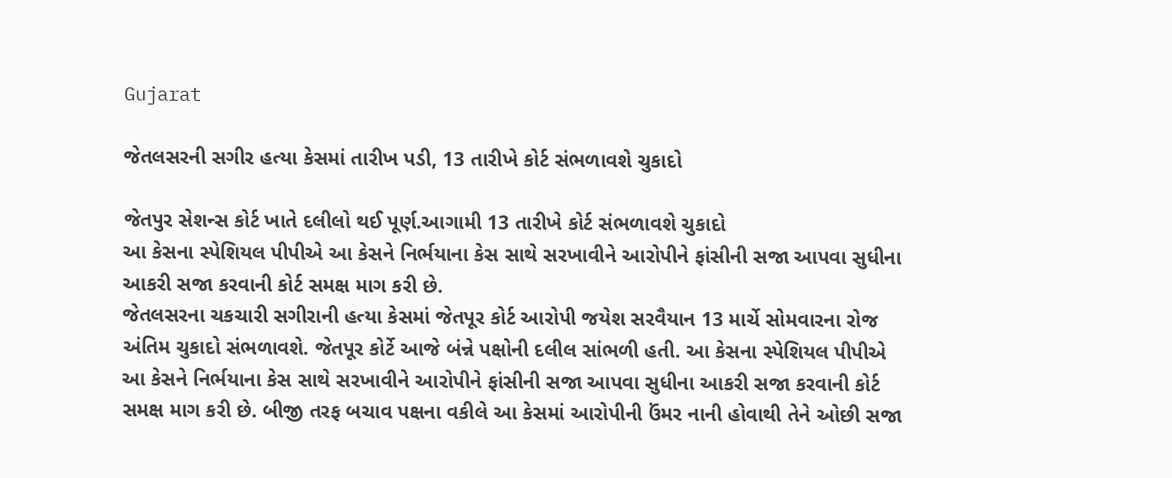Gujarat

જેતલસરની સગીર હત્યા કેસમાં તારીખ પડી, 13 તારીખે કોર્ટ સંભળાવશે ચુકાદો

જેતપુર સેશન્સ કોર્ટ ખાતે દલીલો થઈ પૂર્ણ.આગામી 13 તારીખે કોર્ટ સંભળાવશે ચુકાદો
આ કેસના સ્પેશિયલ પીપીએ આ કેસને નિર્ભયાના કેસ સાથે સરખાવીને આરોપીને ફાંસીની સજા આપવા સુધીના આકરી સજા કરવાની કોર્ટ સમક્ષ માગ કરી છે.
જેતલસરના ચકચારી સગીરાની હત્યા કેસમાં જેતપૂર કોર્ટ આરોપી જયેશ સરવૈયાન 13 માર્ચે સોમવારના રોજ અંતિમ ચુકાદો સંભળાવશે. જેતપૂર કોર્ટે આજે બંન્ને પક્ષોની દલીલ સાંભળી હતી. આ કેસના સ્પેશિયલ પીપીએ આ કેસને નિર્ભયાના કેસ સાથે સરખાવીને આરોપીને ફાંસીની સજા આપવા સુધીના આકરી સજા કરવાની કોર્ટ સમક્ષ માગ કરી છે. બીજી તરફ બચાવ પક્ષના વકીલે આ કેસમાં આરોપીની ઉંમર નાની હોવાથી તેને ઓછી સજા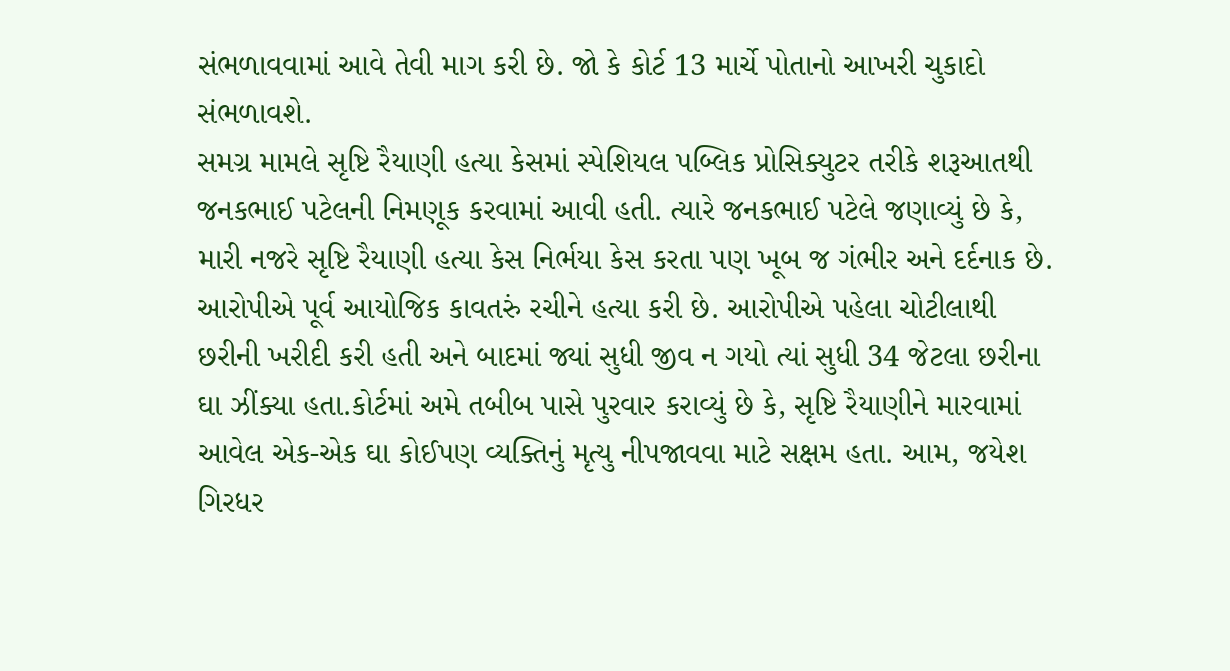સંભળાવવામાં આવે તેવી માગ કરી છે. જો કે કોર્ટ 13 માર્ચે પોતાનો આખરી ચુકાદો સંભળાવશે.
સમગ્ર મામલે સૃષ્ટિ રૈયાણી હત્યા કેસમાં સ્પેશિયલ પબ્લિક પ્રોસિક્યુટર તરીકે શરૂઆતથી જનકભાઈ પટેલની નિમણૂક કરવામાં આવી હતી. ત્યારે જનકભાઈ પટેલે જણાવ્યું છે કે, મારી નજરે સૃષ્ટિ રૈયાણી હત્યા કેસ નિર્ભયા કેસ કરતા પણ ખૂબ જ ગંભીર અને દર્દનાક છે. આરોપીએ પૂર્વ આયોજિક કાવતરું રચીને હત્યા કરી છે. આરોપીએ પહેલા ચોટીલાથી છરીની ખરીદી કરી હતી અને બાદમાં જ્યાં સુધી જીવ ન ગયો ત્યાં સુધી 34 જેટલા છરીના ઘા ઝીંક્યા હતા.કોર્ટમાં અમે તબીબ પાસે પુરવાર કરાવ્યું છે કે, સૃષ્ટિ રૈયાણીને મારવામાં આવેલ એક-એક ઘા કોઈપણ વ્યક્તિનું મૃત્યુ નીપજાવવા માટે સક્ષમ હતા. આમ, જયેશ ગિરધર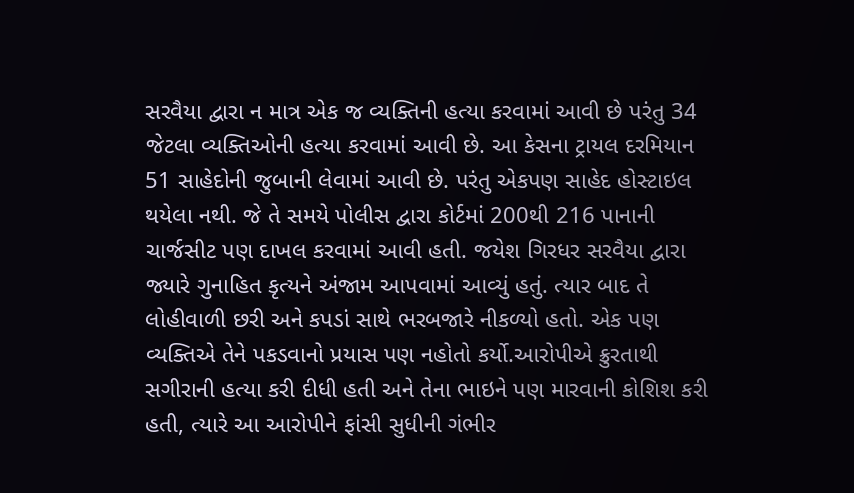સરવૈયા દ્વારા ન માત્ર એક જ વ્યક્તિની હત્યા કરવામાં આવી છે પરંતુ 34 જેટલા વ્યક્તિઓની હત્યા કરવામાં આવી છે. આ કેસના ટ્રાયલ દરમિયાન 51 સાહેદોની જુબાની લેવામાં આવી છે. પરંતુ એકપણ સાહેદ હોસ્ટાઇલ થયેલા નથી. જે તે સમયે પોલીસ દ્વારા કોર્ટમાં 200થી 216 પાનાની ચાર્જસીટ પણ દાખલ કરવામાં આવી હતી. જયેશ ગિરધર સરવૈયા દ્વારા જ્યારે ગુનાહિત કૃત્યને અંજામ આપવામાં આવ્યું હતું. ત્યાર બાદ તે લોહીવાળી છરી અને કપડાં સાથે ભરબજારે નીકળ્યો હતો. એક પણ વ્યક્તિએ તેને પકડવાનો પ્રયાસ પણ નહોતો કર્યો.આરોપીએ ક્રુરતાથી સગીરાની હત્યા કરી દીધી હતી અને તેના ભાઇને પણ મારવાની કોશિશ કરી હતી, ત્યારે આ આરોપીને ફાંસી સુધીની ગંભીર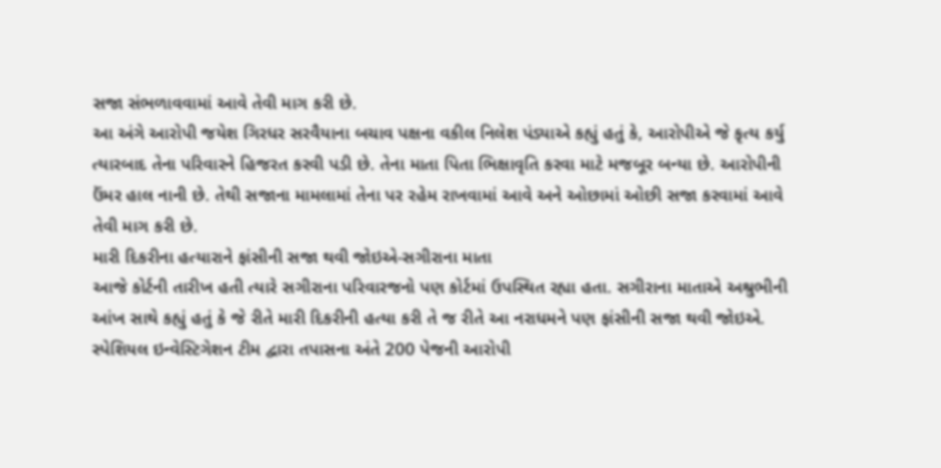સજા સંભળાવવામાં આવે તેવી માગ કરી છે.
આ અંગે આરોપી જયેશ ગિરધર સરવૈયાના બચાવ પક્ષના વકીલ નિલેશ પંડ્યાએ કહ્યું હતું કે, આરોપીએ જે કૃત્ય કર્યુ ત્યારબાદ તેના પરિવારને હિજરત કરવી પડી છે. તેના માતા પિતા ભિક્ષાવૃતિ કરવા માટે મજબૂર બન્યા છે. આરોપીની ઉંમર હાલ નાની છે. તેથી સજાના મામલામાં તેના પર રહેમ રાખવામાં આવે અને ઓછામાં ઓછી સજા કરવામાં આવે તેવી માગ કરી છે.
મારી દિકરીના હત્યારાને ફાંસીની સજા થવી જોઇએ-સગીરાના માતા
આજે કોર્ટની તારીખ હતી ત્યારે સગીરાના પરિવારજનો પણ કોર્ટમાં ઉપસ્થિત રહ્યા હતા. સગીરાના માતાએ અશ્રુભીની આંખ સાથે કહ્યું હતું કે જે રીતે મારી દિકરીની હત્યા કરી તે જ રીતે આ નરાધમને પણ ફાંસીની સજા થવી જોઇએ.
સ્પેશિયલ ઇન્વેસ્ટિગેશન ટીમ દ્વારા તપાસના અંતે 200 પેજની આરોપી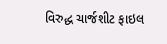વિરુદ્ધ ચાર્જશીટ ફાઇલ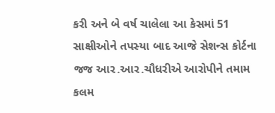કરી અને બે વર્ષ ચાલેલા આ કેસમાં 51 સાક્ષીઓને તપસ્યા બાદ આજે સેશન્સ કોર્ટના જજ આર.આર.ચૌધરીએ આરોપીને તમામ કલમ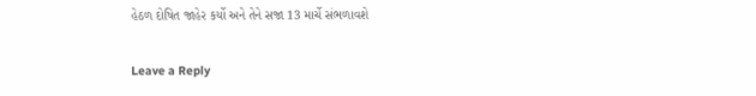હેઠળ દોષિત જાહેર કર્યો અને તેને સજા 13 માર્ચે સંભળાવશે

Leave a Reply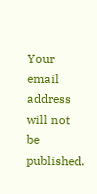Your email address will not be published.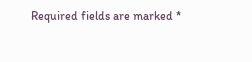Required fields are marked *